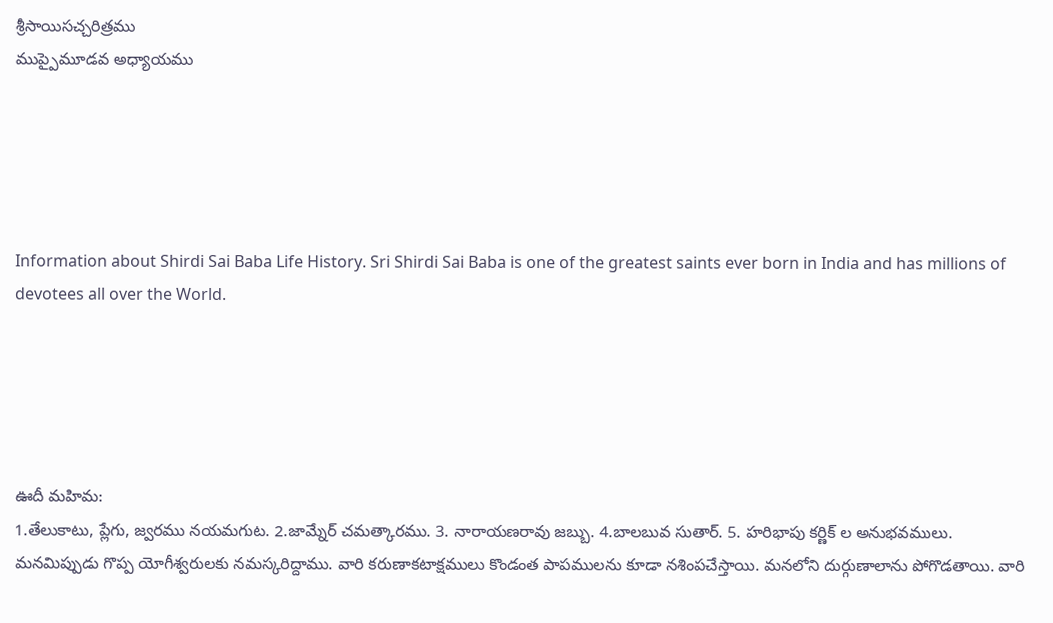శ్రీసాయిసచ్చరిత్రము
ముప్పైమూడవ అధ్యాయము





Information about Shirdi Sai Baba Life History. Sri Shirdi Sai Baba is one of the greatest saints ever born in India and has millions of devotees all over the World.





ఊదీ మహిమ:
1.తేలుకాటు, ప్లేగు, జ్వరము నయమగుట. 2.జామ్నేర్ చమత్కారము. 3. నారాయణరావు జబ్బు. 4.బాలబువ సుతార్. 5. హరిభాపు కర్ణిక్ ల అనుభవములు.
మనమిప్పుడు గొప్ప యోగీశ్వరులకు నమస్కరిద్దాము. వారి కరుణాకటాక్షములు కొండంత పాపములను కూడా నశింపచేస్తాయి. మనలోని దుర్గుణాలాను పోగొడతాయి. వారి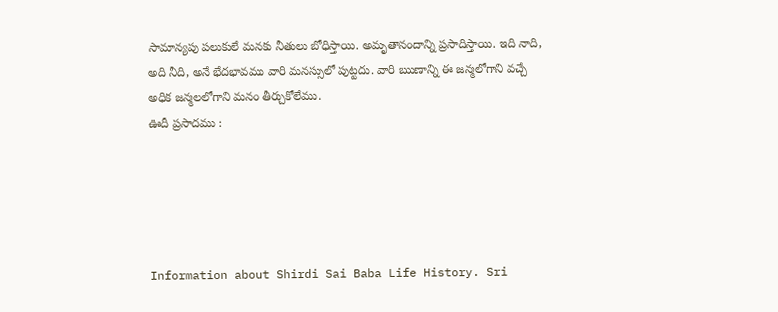సామాన్యపు పలుకులే మనకు నీతులు బోధిస్తాయి. అమృతానందాన్ని ప్రసాదిస్తాయి. ఇది నాది, అది నీది, అనే భేదభావము వారి మనస్సులో పుట్టదు. వారి ఋణాన్ని ఈ జన్మలోగాని వచ్చే అధిక జన్మలలోగాని మనం తీర్చుకోలేము.
ఊదీ ప్రసాదము :





Information about Shirdi Sai Baba Life History. Sri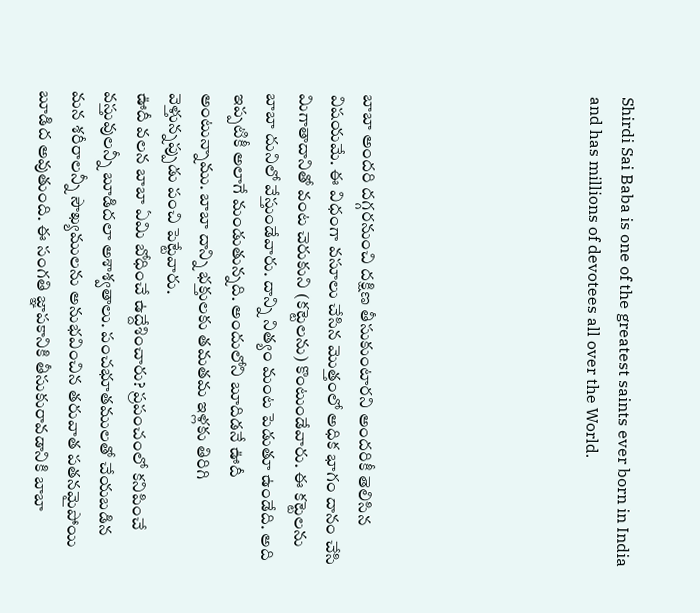Shirdi Sai Baba is one of the greatest saints ever born in India and has millions of devotees all over the World.






బాబా అందరి దగ్గరనుంచి దక్షిణ తీసుకుంటారని అందరికీ తెలిసిన విషయమే. ఈ విధంగా వసూలు చేసిన మొత్తంలో అధిక భాగం దానం చేసి మిగాతాదానితో వంట చెరుకుని (కట్టెలను) కొంటుండేవారు. ఈ కట్టెలను బాబా దునిలో వేస్తుండేవారు. దాన్ని నిత్యం మంట పెడుతూ ఉండేది. అది ఇప్పటికీ అలాగే మండుతున్నది. అందులోని బూదిడనే ఊదీ అంటున్నాము. బాబా దాన్ని భక్తులకు తమతమ ఇళ్లకు తిరిగి వెళ్తున్నప్పుడు పంచి పెట్టేవారు.
ఊదీ వలన బాబా ఏమి బోధించే ఉద్దేశించారు? ప్రపంచంలో కనిపించే వస్తువులన్నీ బూడిదలా అశాశ్వతాలు. పంచభూతములతో చేయబడిన మన శరీరాలన్నీ సౌఖ్యములను అనుభవించిన తరువాత పతనమైపోయి బూడిద అవుతుంది. ఈ సంగతి జ్ఞాపకానికి తీసుకురావడానికి బాబా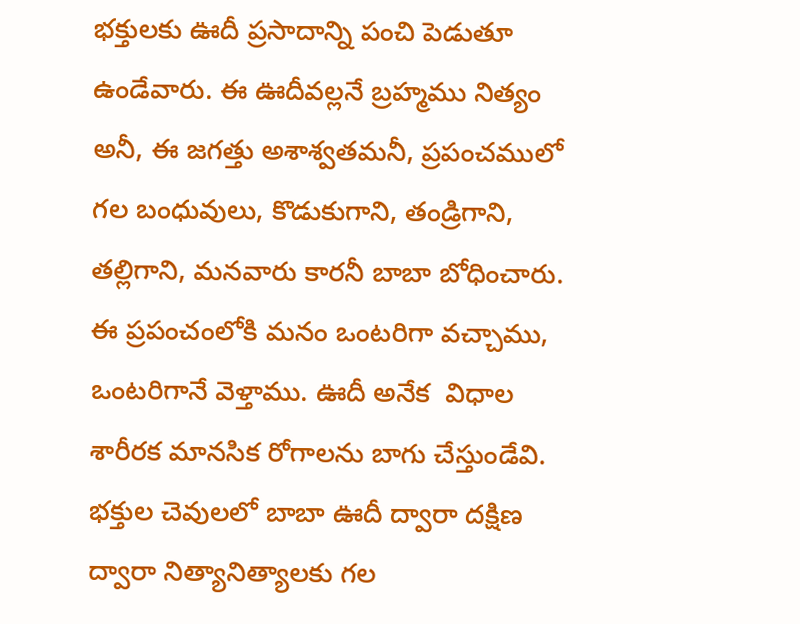భక్తులకు ఊదీ ప్రసాదాన్ని పంచి పెడుతూ ఉండేవారు. ఈ ఊదీవల్లనే బ్రహ్మము నిత్యం అనీ, ఈ జగత్తు అశాశ్వతమనీ, ప్రపంచములో గల బంధువులు, కొడుకుగాని, తండ్రిగాని, తల్లిగాని, మనవారు కారనీ బాబా బోధించారు. ఈ ప్రపంచంలోకి మనం ఒంటరిగా వచ్చాము, ఒంటరిగానే వెళ్తాము. ఊదీ అనేక  విధాల శారీరక మానసిక రోగాలను బాగు చేస్తుండేవి. భక్తుల చెవులలో బాబా ఊదీ ద్వారా దక్షిణ ద్వారా నిత్యానిత్యాలకు గల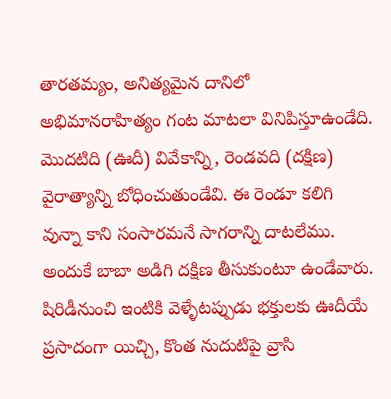తారతమ్యం, అనిత్యమైన దానిలో అభిమానరాహిత్యం గంట మాటలా వినిపిస్తూఉండేది. మొదటిది (ఊదీ) వివేకాన్ని, రెండవది (దక్షిణ) వైరాత్యాన్ని బోధించుతుండేవి. ఈ రెండూ కలిగి వున్నా కాని సంసారమనే సాగరాన్ని దాటలేము. అందుకే బాబా అడిగి దక్షిణ తీసుకుంటూ ఉండేవారు. షిరిడీనుంచి ఇంటికి వెళ్ళేటప్పుడు భక్తులకు ఊదీయే ప్రసాదంగా యిచ్చి, కొంత నుదుటిపై వ్రాసి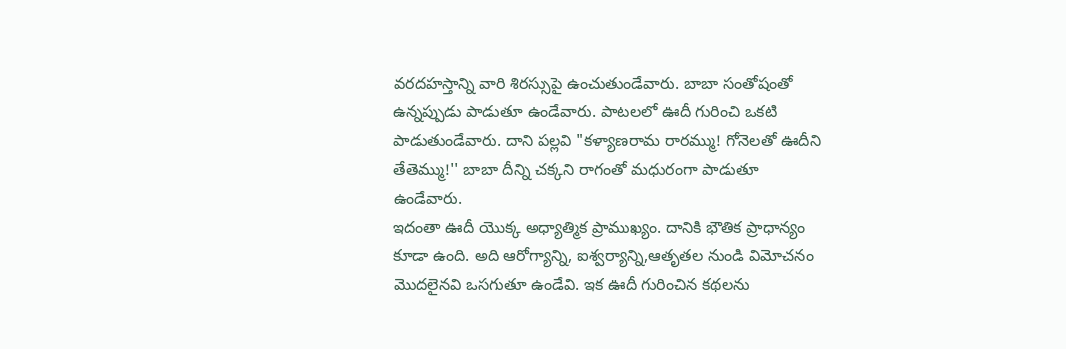వరదహస్తాన్ని వారి శిరస్సుపై ఉంచుతుండేవారు. బాబా సంతోషంతో ఉన్నప్పుడు పాడుతూ ఉండేవారు. పాటలలో ఊదీ గురించి ఒకటి పాడుతుండేవారు. దాని పల్లవి "కళ్యాణరామ రారమ్ము! గోనెలతో ఊదీని తేతెమ్ము!'' బాబా దీన్ని చక్కని రాగంతో మధురంగా పాడుతూ ఉండేవారు.
ఇదంతా ఊదీ యొక్క అధ్యాత్మిక ప్రాముఖ్యం. దానికి భౌతిక ప్రాధాన్యం కూడా ఉంది. అది ఆరోగ్యాన్ని, ఐశ్వర్యాన్ని,ఆతృతల నుండి విమోచనం మొదలైనవి ఒసగుతూ ఉండేవి. ఇక ఊదీ గురించిన కథలను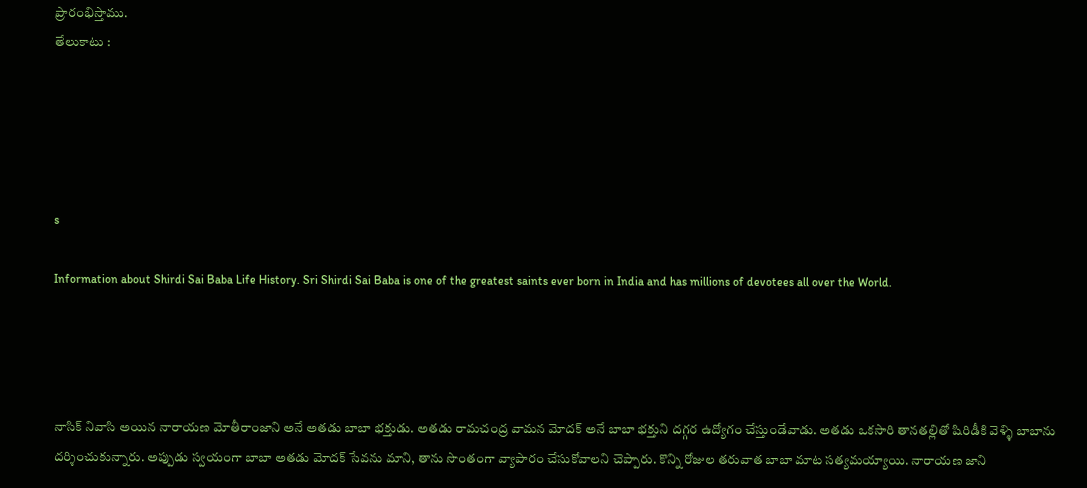ప్రారంభిస్తాము.
తేలుకాటు :





s

Information about Shirdi Sai Baba Life History. Sri Shirdi Sai Baba is one of the greatest saints ever born in India and has millions of devotees all over the World.




నాసిక్ నివాసి అయిన నారాయణ మోతీరాంజాని అనే అతడు బాబా భక్తుడు. అతడు రామచంద్ర వామన మోదక్ అనే బాబా భక్తుని దగ్గర ఉద్యోగం చేస్తుండేవాడు. అతడు ఒకసారి తానతల్లితో షిరిడీకి వెళ్ళి బాబాను దర్శించుకున్నారు. అప్పుడు స్వయంగా బాబా అతడు మోదక్ సేవను మాని, తాను సొంతంగా వ్యాపారం చేసుకోవాలని చెప్పారు. కొన్ని రోజుల తరువాత బాబా మాట సత్యమయ్యాయి. నారాయణ జాని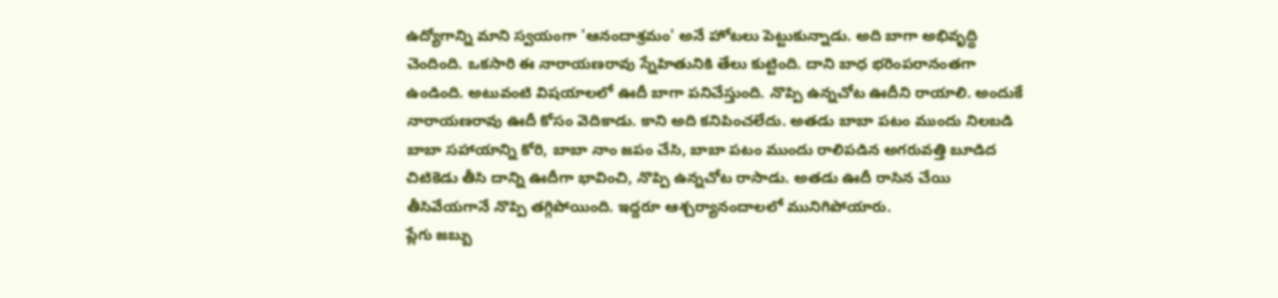ఉద్యోగాన్ని మాని స్వయంగా 'ఆనందాశ్రమం' అనే హోటలు పెట్టుకున్నాడు. అది బాగా అభివృద్ధి చెందింది. ఒకసారి ఈ నారాయణరావు స్నేహితునికి తేలు కుట్టింది. దాని బాధ భరింపరానంతగా ఉండింది. అటువంటి విషయాలలో ఊదీ బాగా పనిచేస్తుంది. నొప్పి ఉన్నచోట ఊదీని రాయాలి. అందుకే నారాయణరావు ఊదీ కోసం వెదికాడు. కాని అది కనిపించలేదు. అతడు బాబా పటం ముందు నిలబడి బాబా సహాయాన్ని కోరి, బాబా నాం జపం చేసి, బాబా పటం ముందు రాలిపడిన అగరువత్తి బూడిద చిటికెడు తీసి దాన్ని ఊదీగా భావించి, నొప్పి ఉన్నచోట రాసాడు. అతడు ఊదీ రాసిన చేయి తీసివేయగానే నొప్పి తగ్గిపోయింది. ఇద్దరూ ఆశ్చర్యానందాలలో మునిగిపోయారు.
ప్లేగు జబ్బు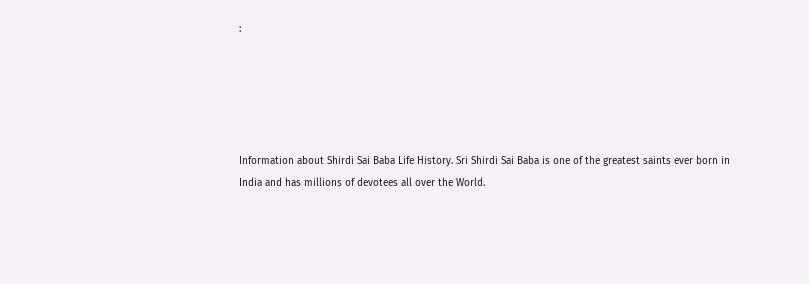:





Information about Shirdi Sai Baba Life History. Sri Shirdi Sai Baba is one of the greatest saints ever born in India and has millions of devotees all over the World.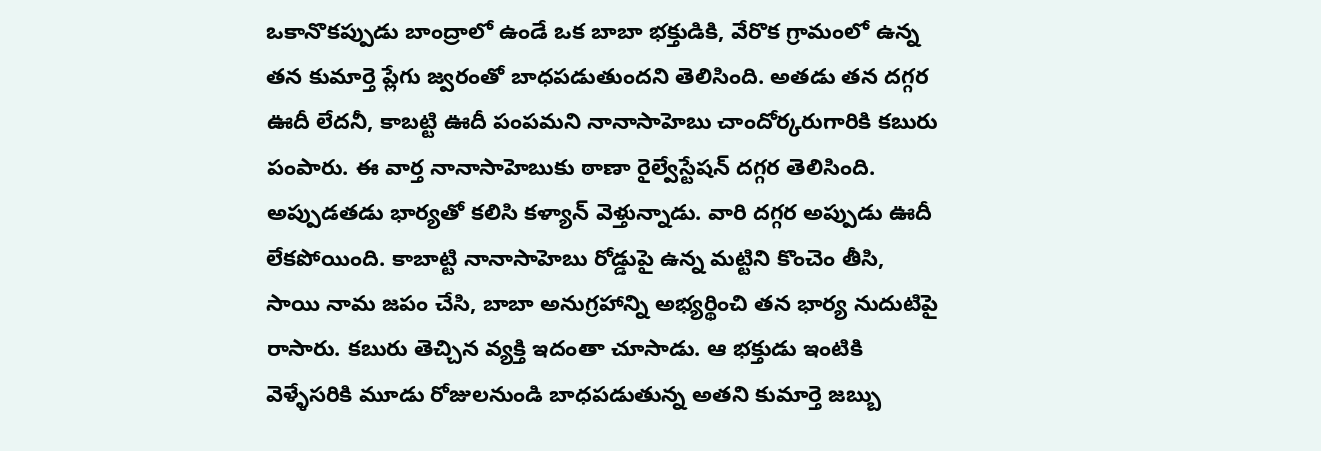ఒకానొకప్పుడు బాంద్రాలో ఉండే ఒక బాబా భక్తుడికి, వేరొక గ్రామంలో ఉన్న తన కుమార్తె ప్లేగు జ్వరంతో బాధపడుతుందని తెలిసింది. అతడు తన దగ్గర ఊదీ లేదనీ, కాబట్టి ఊదీ పంపమని నానాసాహెబు చాందోర్కరుగారికి కబురు పంపారు. ఈ వార్త నానాసాహెబుకు ఠాణా రైల్వేస్టేషన్ దగ్గర తెలిసింది. అప్పుడతడు భార్యతో కలిసి కళ్యాన్ వెళ్తున్నాడు. వారి దగ్గర అప్పుడు ఊదీ లేకపోయింది. కాబాట్టి నానాసాహెబు రోడ్డుపై ఉన్న మట్టిని కొంచెం తీసి, సాయి నామ జపం చేసి, బాబా అనుగ్రహాన్ని అభ్యర్థించి తన భార్య నుదుటిపై రాసారు. కబురు తెచ్చిన వ్యక్తి ఇదంతా చూసాడు. ఆ భక్తుడు ఇంటికి వెళ్ళేసరికి మూడు రోజులనుండి బాధపడుతున్న అతని కుమార్తె జబ్బు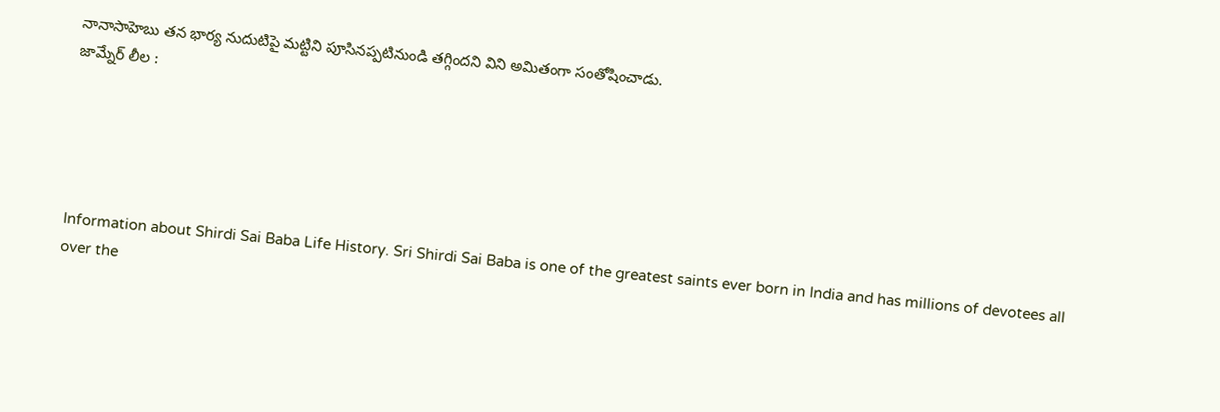నానాసాహెబు తన భార్య నుదుటిపై మట్టిని పూసినప్పటినుండి తగ్గిందని విని అమితంగా సంతోషించాడు.
జామ్నేర్ లీల :





Information about Shirdi Sai Baba Life History. Sri Shirdi Sai Baba is one of the greatest saints ever born in India and has millions of devotees all over the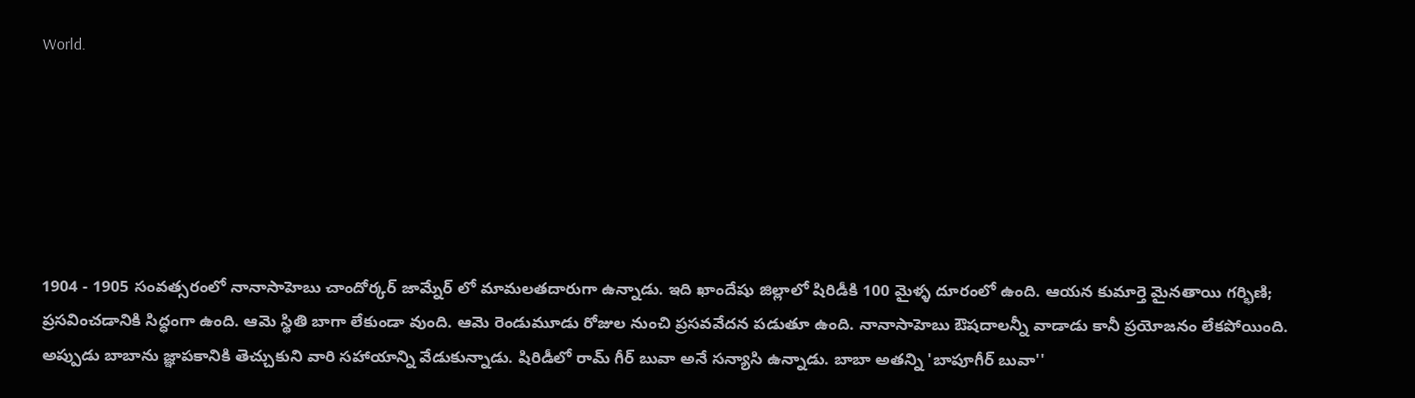World.






1904 - 1905 సంవత్సరంలో నానాసాహెబు చాందోర్కర్ జామ్నేర్ లో మామలతదారుగా ఉన్నాడు. ఇది ఖాందేషు జిల్లాలో షిరిడీకి 100 మైళ్ళ దూరంలో ఉంది. ఆయన కుమార్తె మైనతాయి గర్భిణి; ప్రసవించడానికి సిద్ధంగా ఉంది. ఆమె స్థితి బాగా లేకుండా వుంది. ఆమె రెండుమూడు రోజుల నుంచి ప్రసవవేదన పడుతూ ఉంది. నానాసాహెబు ఔషదాలన్నీ వాడాడు కానీ ప్రయోజనం లేకపోయింది. అప్పుడు బాబాను జ్ఞాపకానికి తెచ్చుకుని వారి సహాయాన్ని వేడుకున్నాడు. షిరిడీలో రామ్ గీర్ బువా అనే సన్యాసి ఉన్నాడు. బాబా అతన్ని 'బాపూగీర్ బువా''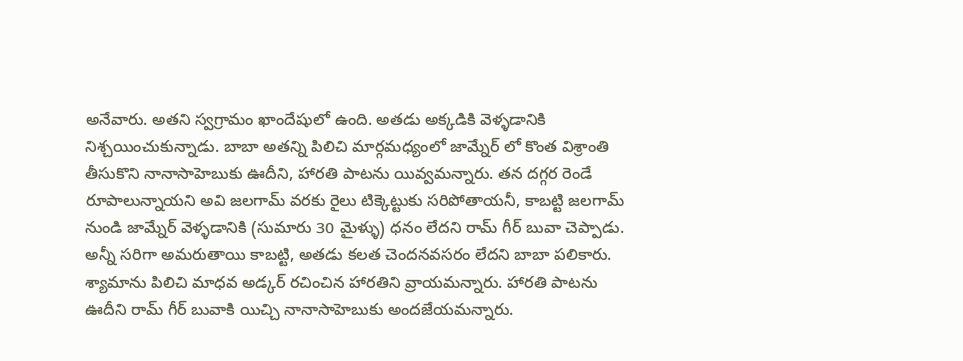అనేవారు. అతని స్వగ్రామం ఖాందేషులో ఉంది. అతడు అక్కడికి వెళ్ళడానికి నిశ్చయించుకున్నాడు. బాబా అతన్ని పిలిచి మార్గమధ్యంలో జామ్నేర్ లో కొంత విశ్రాంతి తీసుకొని నానాసాహెబుకు ఊదీని, హారతి పాటను యివ్వమన్నారు. తన దగ్గర రెండే రూపాలున్నాయని అవి జలగామ్ వరకు రైలు టిక్కెట్టుకు సరిపోతాయనీ, కాబట్టి జలగామ్ నుండి జామ్నేర్ వెళ్ళడానికి (సుమారు 30 మైళ్ళు) ధనం లేదని రామ్ గీర్ బువా చెప్పాడు. అన్నీ సరిగా అమరుతాయి కాబట్టి, అతడు కలత చెందనవసరం లేదని బాబా పలికారు. శ్యామాను పిలిచి మాధవ అడ్కర్ రచించిన హారతిని వ్రాయమన్నారు. హారతి పాటను ఊదీని రామ్ గీర్ బువాకి యిచ్చి నానాసాహెబుకు అందజేయమన్నారు.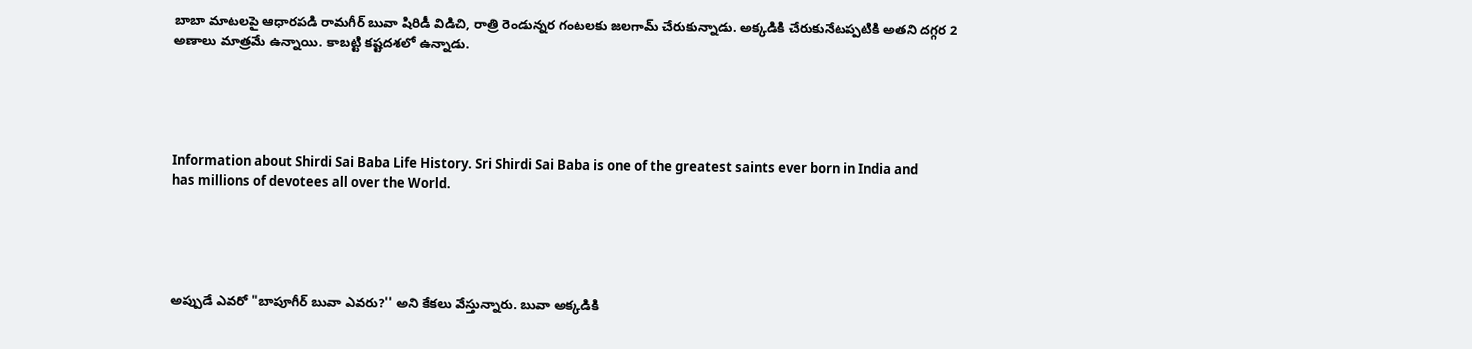బాబా మాటలపై ఆధారపడి రామగీర్ బువా షిరిడీ విడిచి, రాత్రి రెండున్నర గంటలకు జలగామ్ చేరుకున్నాడు. అక్కడికి చేరుకునేటప్పటికి అతని దగ్గర 2 అణాలు మాత్రమే ఉన్నాయి. కాబట్టి కష్టదశలో ఉన్నాడు.





Information about Shirdi Sai Baba Life History. Sri Shirdi Sai Baba is one of the greatest saints ever born in India and has millions of devotees all over the World.





అప్పుడే ఎవరో "బాపూగీర్ బువా ఎవరు?'' అని కేకలు వేస్తున్నారు. బువా అక్కడికి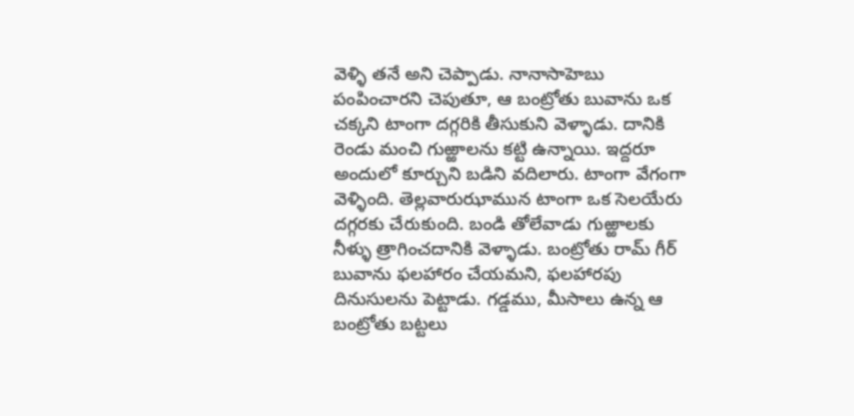వెళ్ళి తనే అని చెప్పాడు. నానాసాహెబు పంపించారని చెపుతూ, ఆ బంట్రోతు బువాను ఒక చక్కని టాంగా దగ్గరికి తీసుకుని వెళ్ళాడు. దానికి రెండు మంచి గుఱ్ఱాలను కట్టి ఉన్నాయి. ఇద్దరూ అందులో కూర్చుని బడిని వదిలారు. టాంగా వేగంగా వెళ్ళింది. తెల్లవారుఝామున టాంగా ఒక సెలయేరు దగ్గరకు చేరుకుంది. బండి తోలేవాడు గుఱ్ఱాలకు నీళ్ళు త్రాగించదానికి వెళ్ళాడు. బంట్రోతు రామ్ గీర్ బువాను ఫలహారం చేయమని, ఫలహారపు దినుసులను పెట్టాడు. గడ్డము, మీసాలు ఉన్న ఆ బంట్రోతు బట్టలు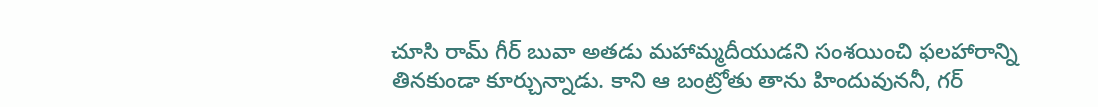చూసి రామ్ గీర్ బువా అతడు మహామ్మదీయుడని సంశయించి ఫలహారాన్ని తినకుండా కూర్చున్నాడు. కాని ఆ బంట్రోతు తాను హిందువుననీ, గర్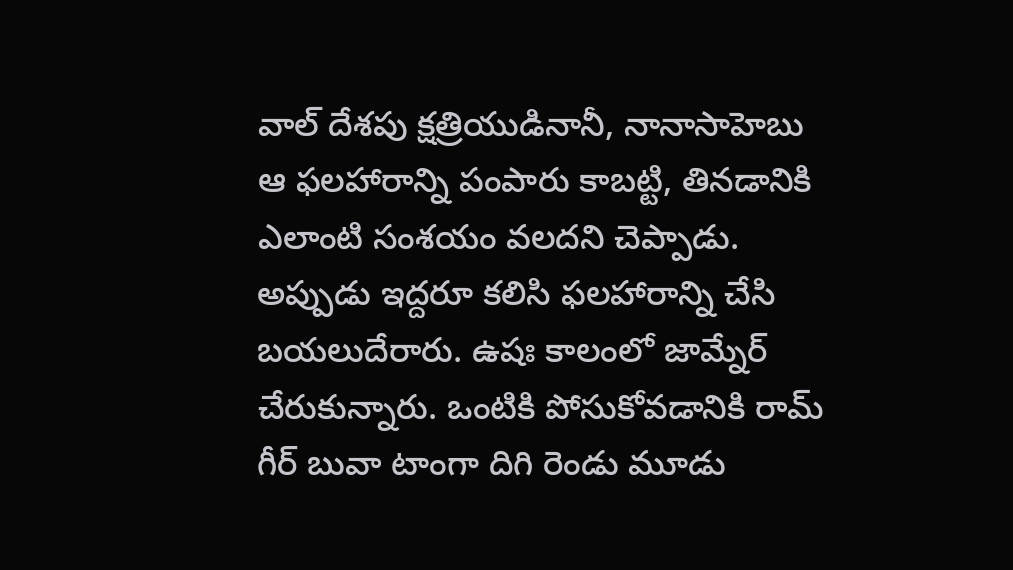వాల్ దేశపు క్షత్రియుడినానీ, నానాసాహెబు ఆ ఫలహారాన్ని పంపారు కాబట్టి, తినడానికి ఎలాంటి సంశయం వలదని చెప్పాడు. అప్పుడు ఇద్దరూ కలిసి ఫలహారాన్ని చేసి బయలుదేరారు. ఉషః కాలంలో జామ్నేర్ చేరుకున్నారు. ఒంటికి పోసుకోవడానికి రామ్ గీర్ బువా టాంగా దిగి రెండు మూడు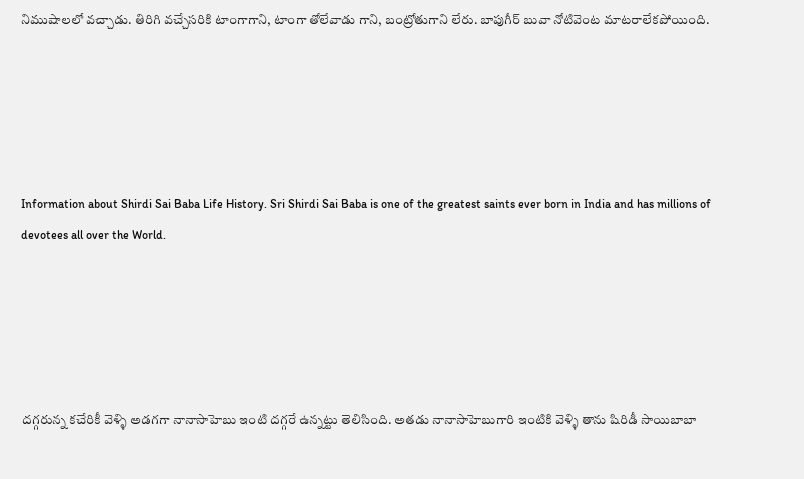నిముషాలలో వచ్చాడు. తిరిగి వచ్చేసరికి టాంగాగాని, టాంగా తోలేవాడు గాని, బంట్రోతుగాని లేరు. బాపుగీర్ బువా నోటివెంట మాటరాలేకపోయింది.





Information about Shirdi Sai Baba Life History. Sri Shirdi Sai Baba is one of the greatest saints ever born in India and has millions of devotees all over the World.





దగ్గరున్న కచేరికీ వెళ్ళి అడగగా నానాసాహెబు ఇంటి దగ్గరే ఉన్నట్టు తెలిసింది. అతడు నానాసాహెబుగారి ఇంటికి వెళ్ళి తాను షిరిడీ సాయిబాబా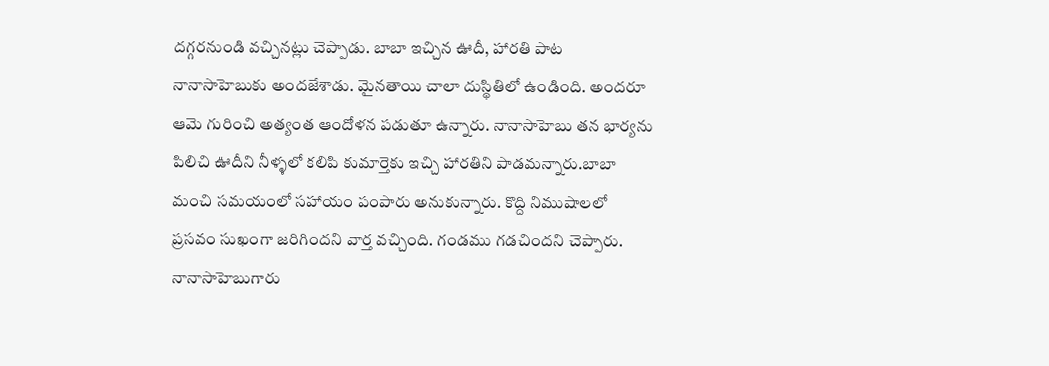దగ్గరనుండి వచ్చినట్లు చెప్పాడు. బాబా ఇచ్చిన ఊదీ, హారతి పాట నానాసాహెబుకు అందజేశాడు. మైనతాయి చాలా దుస్థితిలో ఉండింది. అందరూ ఆమె గురించి అత్యంత ఆందోళన పడుతూ ఉన్నారు. నానాసాహెబు తన భార్యను పిలిచి ఊదీని నీళ్ళలో కలిపి కుమార్తెకు ఇచ్చి హారతిని పాడమన్నారు.బాబా మంచి సమయంలో సహాయం పంపారు అనుకున్నారు. కొద్ది నిముషాలలో ప్రసవం సుఖంగా జరిగిందని వార్త వచ్చింది. గండము గడచిందని చెప్పారు. నానాసాహెబుగారు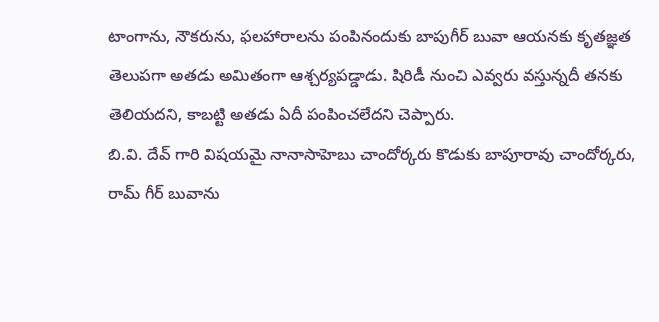టాంగాను, నౌకరును, ఫలహారాలను పంపినందుకు బాపుగీర్ బువా ఆయనకు కృతజ్ఞత తెలుపగా అతడు అమితంగా ఆశ్చర్యపడ్డాడు. షిరిడీ నుంచి ఎవ్వరు వస్తున్నదీ తనకు తెలియదని, కాబట్టి అతడు ఏదీ పంపించలేదని చెప్పారు.
బి.వి. దేవ్ గారి విషయమై నానాసాహెబు చాందోర్కరు కొడుకు బాపూరావు చాందోర్కరు, రామ్ గీర్ బువాను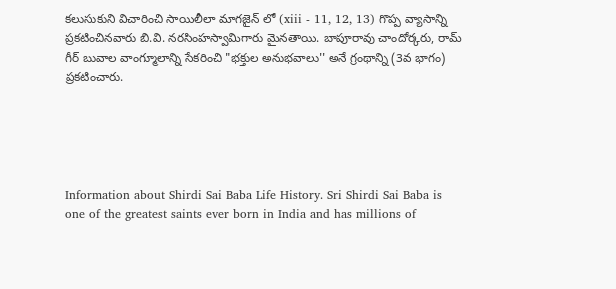కలుసుకుని విచారించి సాయిలీలా మాగజైన్ లో (xiii - 11, 12, 13) గొప్ప వ్యాసాన్ని ప్రకటించినవారు బి.వి. నరసింహస్వామిగారు మైనతాయి. బాపూరావు చాందోర్కరు, రామ్ గీర్ బువాల వాంగ్మూలాన్ని సేకరించి "భక్తుల అనుభవాలు'' అనే గ్రంథాన్ని (3వ భాగం) ప్రకటించారు.





Information about Shirdi Sai Baba Life History. Sri Shirdi Sai Baba is one of the greatest saints ever born in India and has millions of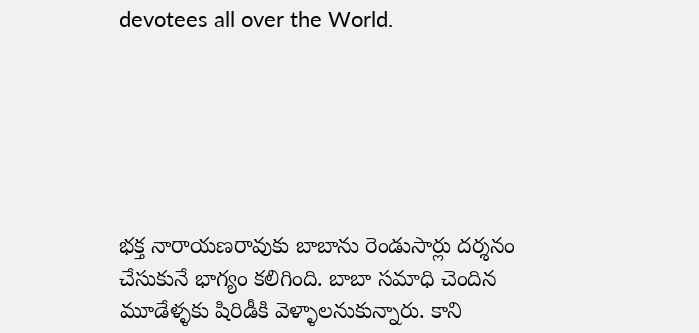devotees all over the World.






భక్త నారాయణరావుకు బాబాను రెండుసార్లు దర్శనం చేసుకునే భాగ్యం కలిగింది. బాబా సమాధి చెందిన మూడేళ్ళకు షిరిడీకి వెళ్ళాలనుకున్నారు. కాని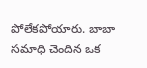పోలేకపోయారు. బాబా సమాధి చెందిన ఒక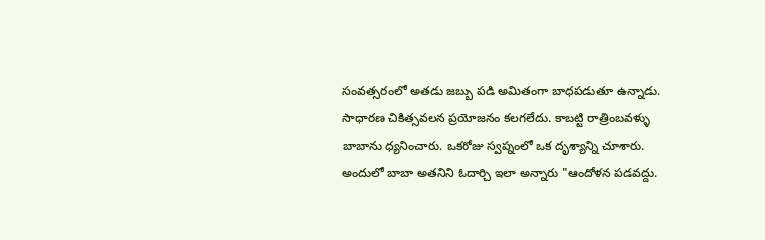సంవత్సరంలో అతడు జబ్బు పడి అమితంగా బాధపడుతూ ఉన్నాడు. సాధారణ చికిత్సవలన ప్రయోజనం కలగలేదు. కాబట్టి రాత్రింబవళ్ళు బాబాను ధ్యనించారు. ఒకరోజు స్వప్నంలో ఒక దృశ్యాన్ని చూశారు. అందులో బాబా అతనిని ఓదార్చి ఇలా అన్నారు "ఆందోళన పడవద్దు.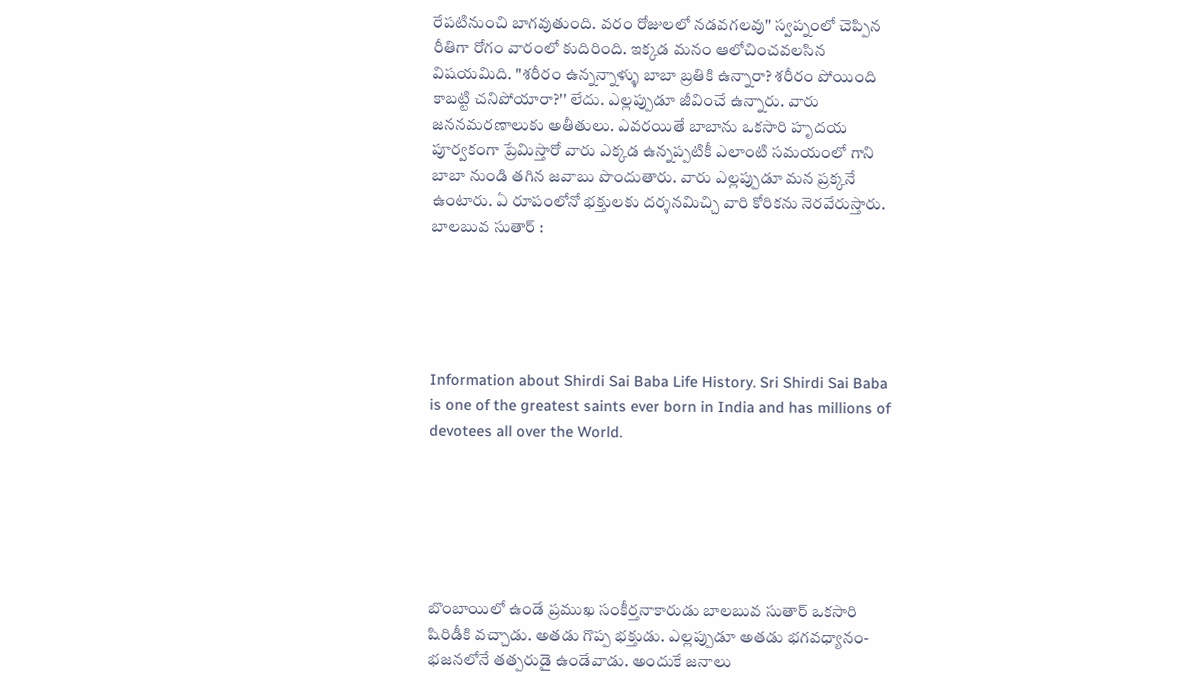రేపటినుంచి బాగవుతుంది. వరం రోజులలో నడవగలవు'' స్వప్నంలో చెప్పిన రీతిగా రోగం వారంలో కుదిరింది. ఇక్కడ మనం ఆలోచించవలసిన విషయమిది. "శరీరం ఉన్నన్నాళ్ళు బాబా బ్రతికి ఉన్నారా? శరీరం పోయింది కాబట్టి చనిపోయారా?'' లేదు. ఎల్లప్పుడూ జీవించే ఉన్నారు. వారు జననమరణాలుకు అతీతులు. ఎవరయితే బాబాను ఒకసారి హృదయ పూర్వకంగా ప్రేమిస్తారో వారు ఎక్కడ ఉన్నప్పటికీ ఎలాంటి సమయంలో గాని బాబా నుండి తగిన జవాబు పొందుతారు. వారు ఎల్లప్పుడూ మన ప్రక్కనే ఉంటారు. ఏ రూపంలోనో భక్తులకు దర్శనమిచ్చి వారి కోరికను నెరవేరుస్తారు.
బాలబువ సుతార్ :





Information about Shirdi Sai Baba Life History. Sri Shirdi Sai Baba is one of the greatest saints ever born in India and has millions of devotees all over the World.






బొంబాయిలో ఉండే ప్రముఖ సంకీర్తనాకారుడు బాలబువ సుతార్ ఒకసారి షిరిడీకి వచ్చాడు. అతడు గొప్ప భక్తుడు. ఎల్లప్పుడూ అతడు భగవధ్యానం-భజనలోనే తత్పరుడై ఉండేవాడు. అందుకే జనాలు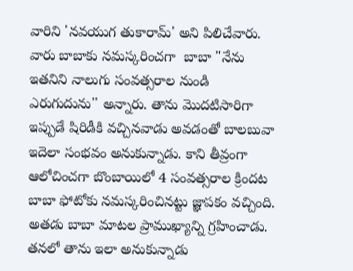వారిని 'నవయుగ తుకారామ్' అని పిలిచేవారు. వారు బాబాకు నమస్కరించగా  బాబా "నేను ఇతనిని నాలుగు సంవత్సరాల నుండి ఎరుగుదును'' అన్నారు. తాను మొదటిసారిగా ఇప్పుడే షిరిడీకి వచ్చినవాడు అవడంతో బాలబువా ఇదెలా సంభవం అనుకున్నాడు. కాని తీవ్రంగా ఆలోచించగా బొంబాయిలో 4 సంవత్సరాల క్రిందట బాబా ఫోటోకు నమస్కరించినట్టు జ్ఞాపకం వచ్చింది. అతడు బాబా మాటల ప్రాముఖ్యాన్ని గ్రహించాడు. తనలో తాను ఇలా అనుకున్నాడు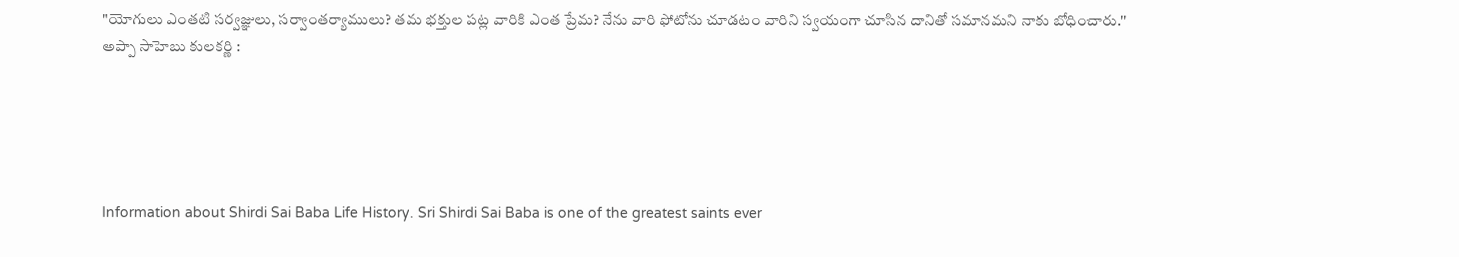"యోగులు ఎంతటి సర్వజ్ఞులు, సర్వాంతర్యాములు? తమ భక్తుల పట్ల వారికి ఎంత ప్రేమ? నేను వారి ఫోటోను చూడటం వారిని స్వయంగా చూసిన దానితో సమానమని నాకు బోధించారు.''
అప్పా సాహెబు కులకర్ణి :





Information about Shirdi Sai Baba Life History. Sri Shirdi Sai Baba is one of the greatest saints ever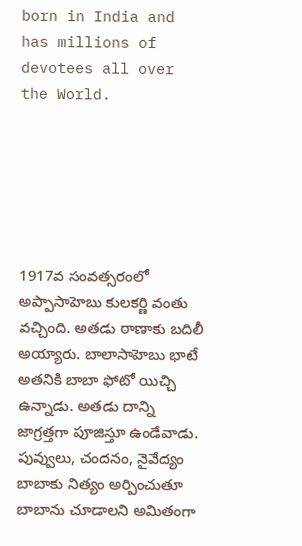born in India and has millions of devotees all over the World.






1917వ సంవత్సరంలో అప్పాసాహెబు కులకర్ణి వంతు వచ్చింది. అతడు ఠాణాకు బదిలీ అయ్యారు. బాలాసాహెబు భాటే అతనికి బాబా ఫోటో యిచ్చి ఉన్నాడు. అతడు దాన్ని జాగ్రత్తగా పూజిస్తూ ఉండేవాడు. పువ్వులు, చందనం, నైవేద్యం బాబాకు నిత్యం అర్పించుతూ బాబాను చూడాలని అమితంగా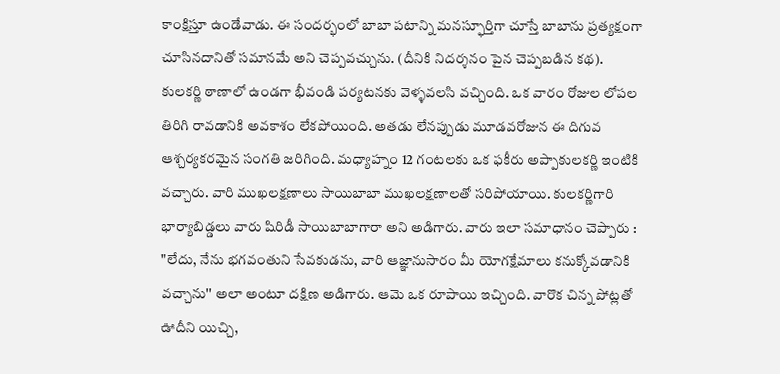కాంక్షిస్తూ ఉండేవాడు. ఈ సందర్భంలో బాబా పటాన్ని మనస్ఫూర్తిగా చూస్తే బాబాను ప్రత్యక్షంగా చూసినదానితో సమానమే అని చెప్పవచ్చును. (దీనికి నిదర్శనం పైన చెప్పబడిన కథ).
కులకర్ణి ఠాణాలో ఉండగా భీవండి పర్యటనకు వెళ్ళవలసి వచ్చింది. ఒక వారం రోజుల లోపల తిరిగి రావడానికి అవకాశం లేకపోయింది. అతడు లేనప్పుడు మూడవరోజున ఈ దిగువ ఆశ్చర్యకరమైన సంగతి జరిగింది. మధ్యాహ్నం 12 గంటలకు ఒక ఫకీరు అప్పాకులకర్ణి ఇంటికి వచ్చారు. వారి ముఖలక్షణాలు సాయిబాబా ముఖలక్షణాలతో సరిపోయాయి. కులకర్ణిగారి భార్యాబిడ్డలు వారు షిరిడీ సాయిబాబాగారా అని అడిగారు. వారు ఇలా సమాధానం చెప్పారు : "లేదు, నేను భగవంతుని సేవకుడను, వారి ఆజ్ఞానుసారం మీ యోగక్షేమాలు కనుక్కోవడానికి వచ్చాను'' అలా అంటూ దక్షిణ అడిగారు. ఆమె ఒక రూపాయి ఇచ్చింది. వారొక చిన్న పోట్లతో ఊదీని యిచ్చి,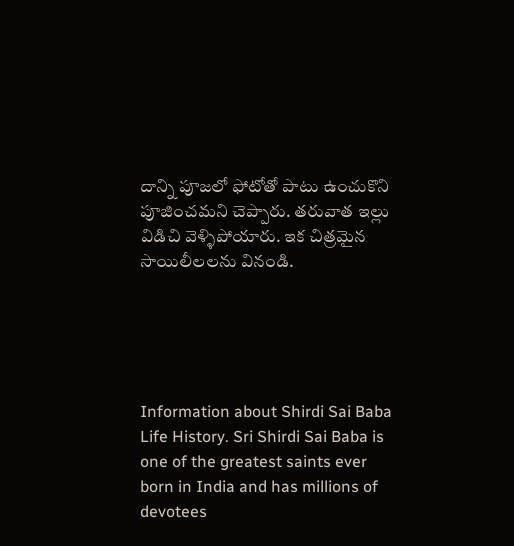దాన్ని పూజలో ఫోటోతో పాటు ఉంచుకొని పూజించమని చెప్పారు. తరువాత ఇల్లు విడిచి వెళ్ళిపోయారు. ఇక చిత్రమైన సాయిలీలలను వినండి.





Information about Shirdi Sai Baba Life History. Sri Shirdi Sai Baba is one of the greatest saints ever born in India and has millions of devotees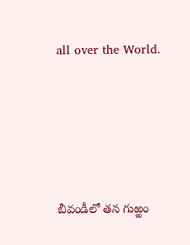all over the World.






బీవండీలో తన గుఱ్ఱం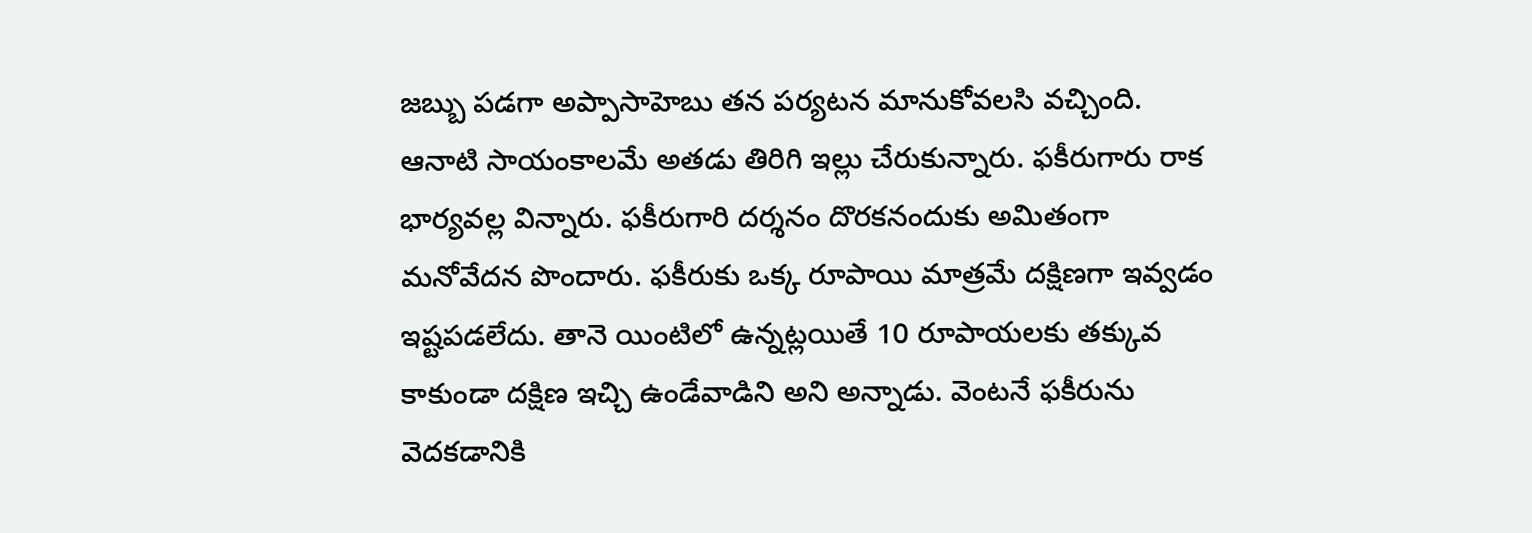జబ్బు పడగా అప్పాసాహెబు తన పర్యటన మానుకోవలసి వచ్చింది. ఆనాటి సాయంకాలమే అతడు తిరిగి ఇల్లు చేరుకున్నారు. ఫకీరుగారు రాక భార్యవల్ల విన్నారు. ఫకీరుగారి దర్శనం దొరకనందుకు అమితంగా మనోవేదన పొందారు. ఫకీరుకు ఒక్క రూపాయి మాత్రమే దక్షిణగా ఇవ్వడం ఇష్టపడలేదు. తానె యింటిలో ఉన్నట్లయితే 10 రూపాయలకు తక్కువ కాకుండా దక్షిణ ఇచ్చి ఉండేవాడిని అని అన్నాడు. వెంటనే ఫకీరును వెదకడానికి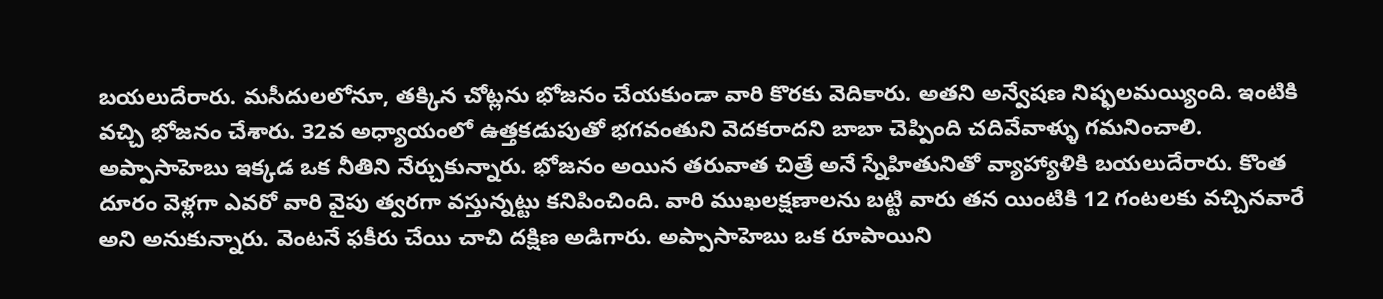బయలుదేరారు. మసీదులలోనూ, తక్కిన చోట్లను భోజనం చేయకుండా వారి కొరకు వెదికారు. అతని అన్వేషణ నిష్ఫలమయ్యింది. ఇంటికి వచ్చి భోజనం చేశారు. 32వ అధ్యాయంలో ఉత్తకడుపుతో భగవంతుని వెదకరాదని బాబా చెప్పింది చదివేవాళ్ళు గమనించాలి. అప్పాసాహెబు ఇక్కడ ఒక నీతిని నేర్చుకున్నారు. భోజనం అయిన తరువాత చిత్రే అనే స్నేహితునితో వ్యాహ్యాళికి బయలుదేరారు. కొంత దూరం వెళ్లగా ఎవరో వారి వైపు త్వరగా వస్తున్నట్టు కనిపించింది. వారి ముఖలక్షణాలను బట్టి వారు తన యింటికి 12 గంటలకు వచ్చినవారే అని అనుకున్నారు. వెంటనే ఫకీరు చేయి చాచి దక్షిణ అడిగారు. అప్పాసాహెబు ఒక రూపాయిని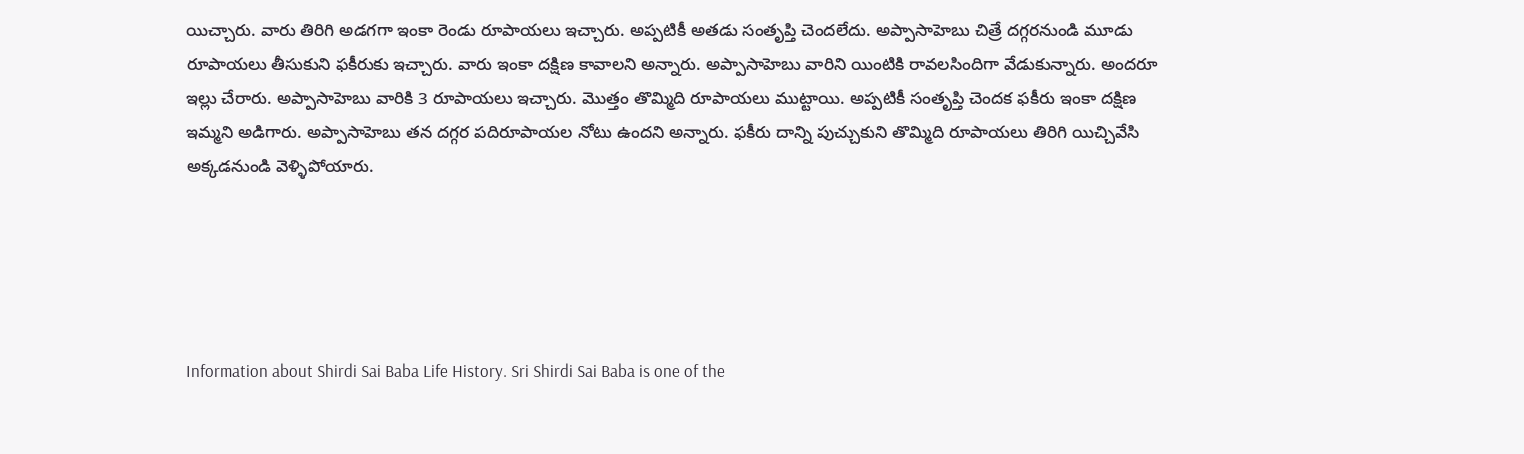యిచ్చారు. వారు తిరిగి అడగగా ఇంకా రెండు రూపాయలు ఇచ్చారు. అప్పటికీ అతడు సంతృప్తి చెందలేదు. అప్పాసాహెబు చిత్రే దగ్గరనుండి మూడు రూపాయలు తీసుకుని ఫకీరుకు ఇచ్చారు. వారు ఇంకా దక్షిణ కావాలని అన్నారు. అప్పాసాహెబు వారిని యింటికి రావలసిందిగా వేడుకున్నారు. అందరూ ఇల్లు చేరారు. అప్పాసాహెబు వారికి 3 రూపాయలు ఇచ్చారు. మొత్తం తొమ్మిది రూపాయలు ముట్టాయి. అప్పటికీ సంతృప్తి చెందక ఫకీరు ఇంకా దక్షిణ ఇమ్మని అడిగారు. అప్పాసాహెబు తన దగ్గర పదిరూపాయల నోటు ఉందని అన్నారు. ఫకీరు దాన్ని పుచ్చుకుని తొమ్మిది రూపాయలు తిరిగి యిచ్చివేసి అక్కడనుండి వెళ్ళిపోయారు.





Information about Shirdi Sai Baba Life History. Sri Shirdi Sai Baba is one of the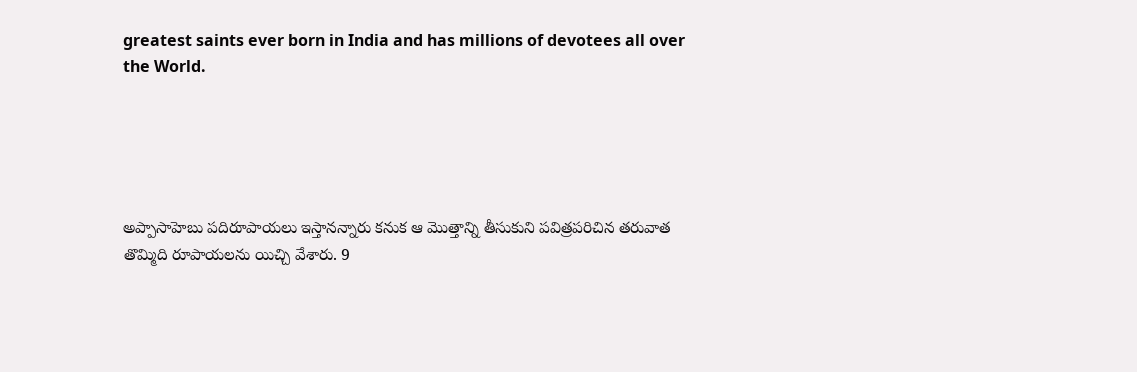greatest saints ever born in India and has millions of devotees all over the World.





అప్పాసాహెబు పదిరూపాయలు ఇస్తానన్నారు కనుక ఆ మొత్తాన్ని తీసుకుని పవిత్రపరిచిన తరువాత తొమ్మిది రూపాయలను యిచ్చి వేశారు. 9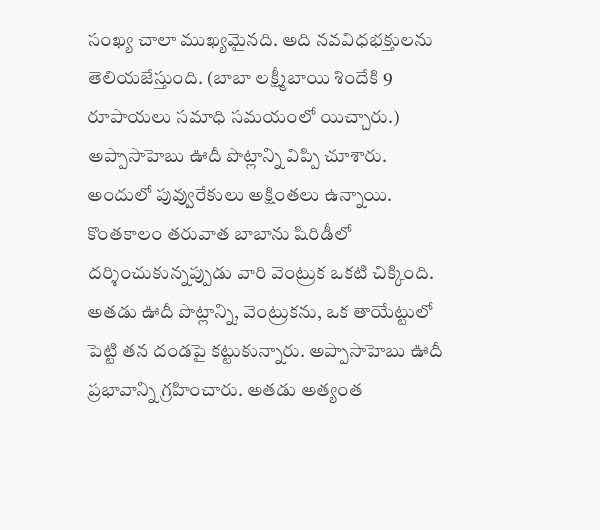సంఖ్య చాలా ముఖ్యమైనది. అది నవవిధభక్తులను తెలియజేస్తుంది. (బాబా లక్ష్మీబాయి శిందేకి 9 రూపాయలు సమాధి సమయంలో యిచ్చారు.) అప్పాసాహెబు ఊదీ పొట్లాన్ని విప్పి చూశారు. అందులో పువ్వురేకులు అక్షింతలు ఉన్నాయి. కొంతకాలం తరువాత బాబాను షిరిడీలో దర్శించుకున్నప్పుడు వారి వెంట్రుక ఒకటి చిక్కింది. అతడు ఊదీ పొట్లాన్ని, వెంట్రుకను, ఒక తాయేట్టులో పెట్టి తన దండపై కట్టుకున్నారు. అప్పాసాహెబు ఊదీ ప్రభావాన్ని గ్రహించారు. అతడు అత్యంత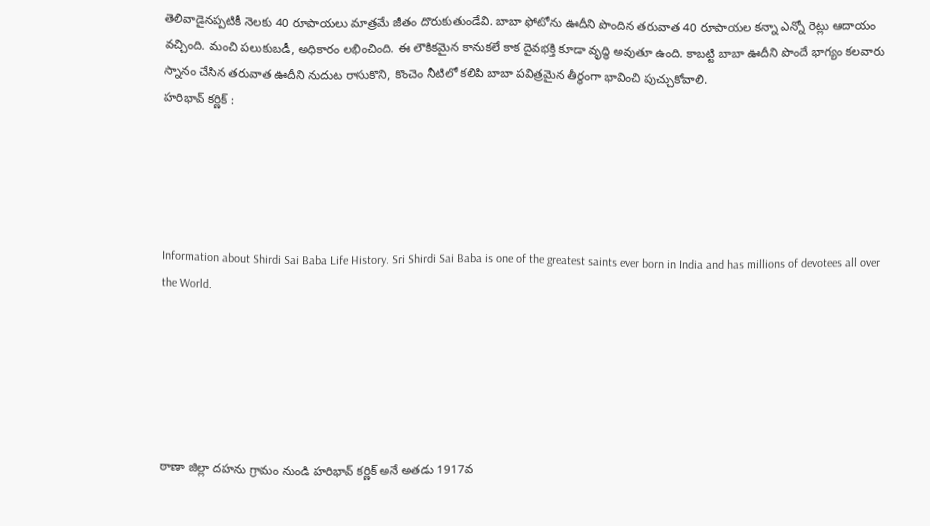తెలివాడైనప్పటికీ నెలకు 40 రూపాయలు మాత్రమే జీతం దొరుకుతుండేవి. బాబా ఫోటోను ఊదీని పొందిన తరువాత 40 రూపాయల కన్నా ఎన్నో రెట్లు ఆదాయం వచ్చింది. మంచి పలుకుబడీ, అధికారం లభించింది. ఈ లౌకికమైన కానుకలే కాక దైవభక్తి కూడా వృద్ధి అవుతూ ఉంది. కాబట్టి బాబా ఊదీని పొందే భాగ్యం కలవారు స్నానం చేసిన తరువాత ఊదీని నుదుట రాసుకొని, కొంచెం నీటిలో కలిపి బాబా పవిత్రమైన తీర్థంగా భావించి పుచ్చుకోవాలి.
హరిభావ్ కర్ణిక్ :





Information about Shirdi Sai Baba Life History. Sri Shirdi Sai Baba is one of the greatest saints ever born in India and has millions of devotees all over the World.






ఠాణా జిల్లా దహను గ్రామం నుండి హరిభావ్ కర్ణిక్ అనే అతడు 1917వ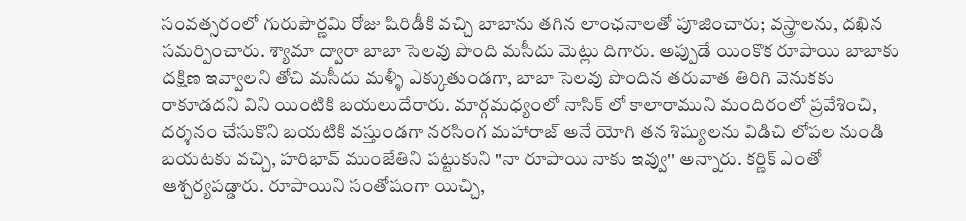సంవత్సరంలో గురుపౌర్ణమి రోజు షిరిడీకి వచ్చి బాబాను తగిన లాంఛనాలతో పూజించారు; వస్త్రాలను, దఖిన సమర్పించారు. శ్యామా ద్వారా బాబా సెలవు పొంది మసీదు మెట్లు దిగారు. అప్పుడే యింకొక రూపాయి బాబాకు దక్షిణ ఇవ్వాలని తోచి మసీదు మళ్ళీ ఎక్కుతుండగా, బాబా సెలవు పొందిన తరువాత తిరిగి వెనుకకు రాకూడదని విని యింటికి బయలుదేరారు. మార్గమధ్యంలో నాసిక్ లో కాలారాముని మందిరంలో ప్రవేశించి, దర్శనం చేసుకొని బయటికి వస్తుండగా నరసింగ మహారాజ్ అనే యోగి తన శిష్యులను విడిచి లోపల నుండి బయటకు వచ్చి, హరిభావ్ ముంజేతిని పట్టుకుని "నా రూపాయి నాకు ఇవ్వు'' అన్నారు. కర్ణిక్ ఎంతో ఆశ్చర్యపడ్డారు. రూపాయిని సంతోషంగా యిచ్చి,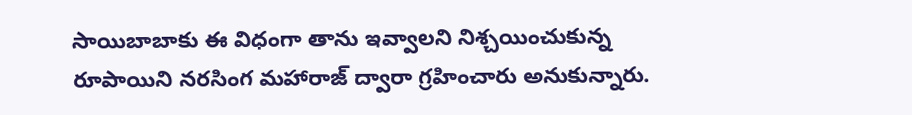సాయిబాబాకు ఈ విధంగా తాను ఇవ్వాలని నిశ్చయించుకున్న రూపాయిని నరసింగ మహారాజ్ ద్వారా గ్రహించారు అనుకున్నారు.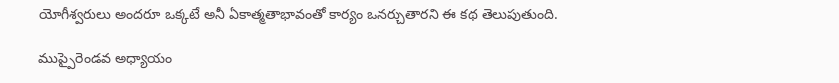యోగీశ్వరులు అందరూ ఒక్కటే అనీ ఏకాత్మతాభావంతో కార్యం ఒనర్చుతారని ఈ కథ తెలుపుతుంది.

ముప్పైరెండవ అధ్యాయం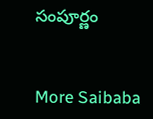సంపూర్ణం


More Saibaba